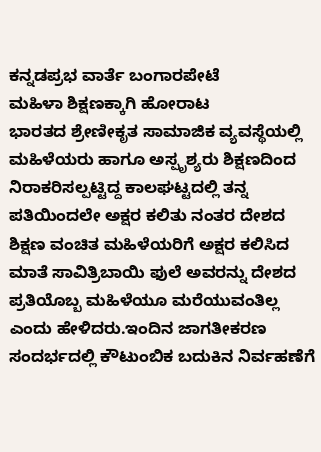ಕನ್ನಡಪ್ರಭ ವಾರ್ತೆ ಬಂಗಾರಪೇಟೆ
ಮಹಿಳಾ ಶಿಕ್ಷಣಕ್ಕಾಗಿ ಹೋರಾಟ
ಭಾರತದ ಶ್ರೇಣೀಕೃತ ಸಾಮಾಜಿಕ ವ್ಯವಸ್ಥೆಯಲ್ಲಿ ಮಹಿಳೆಯರು ಹಾಗೂ ಅಸ್ಪೃಶ್ಯರು ಶಿಕ್ಷಣದಿಂದ ನಿರಾಕರಿಸಲ್ಪಟ್ಟಿದ್ದ ಕಾಲಘಟ್ಟದಲ್ಲಿ ತನ್ನ ಪತಿಯಿಂದಲೇ ಅಕ್ಷರ ಕಲಿತು ನಂತರ ದೇಶದ ಶಿಕ್ಷಣ ವಂಚಿತ ಮಹಿಳೆಯರಿಗೆ ಅಕ್ಷರ ಕಲಿಸಿದ ಮಾತೆ ಸಾವಿತ್ರಿಬಾಯಿ ಫುಲೆ ಅವರನ್ನು ದೇಶದ ಪ್ರತಿಯೊಬ್ಬ ಮಹಿಳೆಯೂ ಮರೆಯುವಂತಿಲ್ಲ ಎಂದು ಹೇಳಿದರು.ಇಂದಿನ ಜಾಗತೀಕರಣ ಸಂದರ್ಭದಲ್ಲಿ ಕೌಟುಂಬಿಕ ಬದುಕಿನ ನಿರ್ವಹಣೆಗೆ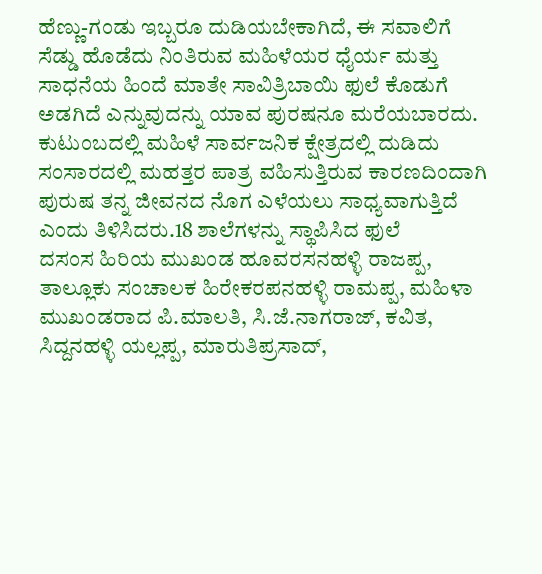ಹೆಣ್ಣು-ಗಂಡು ಇಬ್ಬರೂ ದುಡಿಯಬೇಕಾಗಿದೆ, ಈ ಸವಾಲಿಗೆ ಸೆಡ್ಡು ಹೊಡೆದು ನಿಂತಿರುವ ಮಹಿಳೆಯರ ಧೈರ್ಯ ಮತ್ತು ಸಾಧನೆಯ ಹಿಂದೆ ಮಾತೇ ಸಾವಿತ್ರಿಬಾಯಿ ಫುಲೆ ಕೊಡುಗೆ ಅಡಗಿದೆ ಎನ್ನುವುದನ್ನು ಯಾವ ಪುರಷನೂ ಮರೆಯಬಾರದು. ಕುಟುಂಬದಲ್ಲಿ ಮಹಿಳೆ ಸಾರ್ವಜನಿಕ ಕ್ಷೇತ್ರದಲ್ಲಿ ದುಡಿದು ಸಂಸಾರದಲ್ಲಿ ಮಹತ್ತರ ಪಾತ್ರ ವಹಿಸುತ್ತಿರುವ ಕಾರಣದಿಂದಾಗಿ ಪುರುಷ ತನ್ನ ಜೀವನದ ನೊಗ ಎಳೆಯಲು ಸಾಧ್ಯವಾಗುತ್ತಿದೆ ಎಂದು ತಿಳಿಸಿದರು.18 ಶಾಲೆಗಳನ್ನು ಸ್ಥಾಪಿಸಿದ ಫುಲೆ
ದಸಂಸ ಹಿರಿಯ ಮುಖಂಡ ಹೂವರಸನಹಳ್ಳಿ ರಾಜಪ್ಪ, ತಾಲ್ಲೂಕು ಸಂಚಾಲಕ ಹಿರೇಕರಪನಹಳ್ಳಿ ರಾಮಪ್ಪ, ಮಹಿಳಾ ಮುಖಂಡರಾದ ಪಿ.ಮಾಲತಿ, ಸಿ.ಜೆ.ನಾಗರಾಜ್, ಕವಿತ, ಸಿದ್ದನಹಳ್ಳಿ ಯಲ್ಲಪ್ಪ, ಮಾರುತಿಪ್ರಸಾದ್,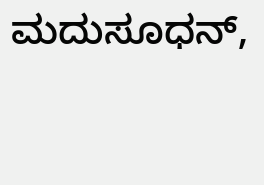ಮದುಸೂಧನ್,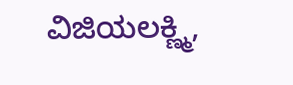ವಿಜಿಯಲಕ್ಣ್ಮಿ,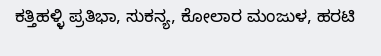ಕತ್ತಿಹಳ್ಳಿ ಪ್ರತಿಭಾ, ಸುಕನ್ಯ, ಕೋಲಾರ ಮಂಜುಳ, ಹರಟಿ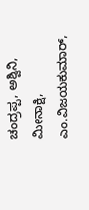ಚಂದ್ರಪ್ಪ, ಅಶ್ವಿನಿ, ಮೀನಾಕ್ಷಿ, ಎಂ.ವಿಜಯಕುಮಾರ್,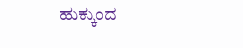ಹುಕ್ಕುಂದ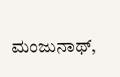ಮಂಜುನಾಥ್,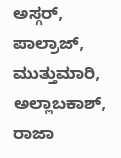ಅಸ್ಗರ್, ಪಾಲ್ರಾಜ್, ಮುತ್ತುಮಾರಿ, ಅಲ್ಲಾಬಕಾಶ್, ರಾಜಾ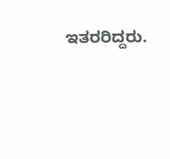ಇತರರಿದ್ದರು.